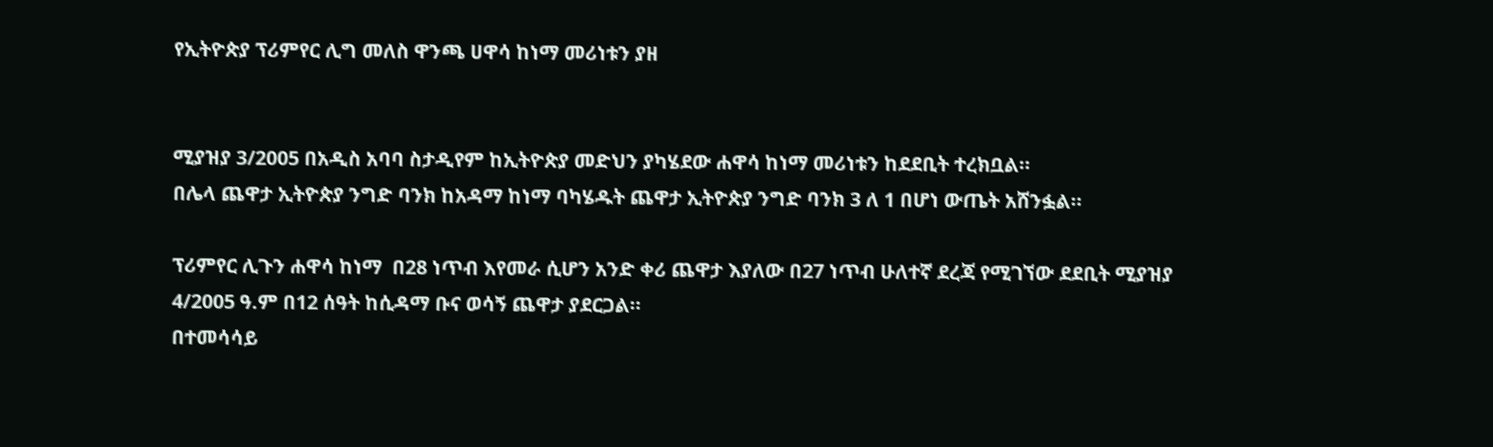የኢትዮጵያ ፕሪምየር ሊግ መለስ ዋንጫ ሀዋሳ ከነማ መሪነቱን ያዘ


ሚያዝያ 3/2005 በአዲስ አባባ ስታዲየም ከኢትዮጵያ መድህን ያካሄደው ሐዋሳ ከነማ መሪነቱን ከደደቢት ተረክቧል።
በሌላ ጨዋታ ኢትዮጵያ ንግድ ባንክ ከአዳማ ከነማ ባካሄዱት ጨዋታ ኢትዮጵያ ንግድ ባንክ 3 ለ 1 በሆነ ውጤት አሸንፏል።

ፕሪምየር ሊጉን ሐዋሳ ከነማ  በ28 ነጥብ እየመራ ሲሆን አንድ ቀሪ ጨዋታ እያለው በ27 ነጥብ ሁለተኛ ደረጃ የሚገኘው ደደቢት ሚያዝያ 4/2005 ዓ.ም በ12 ሰዓት ከሲዳማ ቡና ወሳኝ ጨዋታ ያደርጋል።
በተመሳሳይ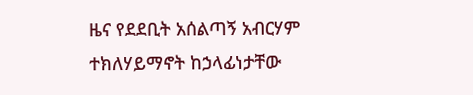ዜና የደደቢት አሰልጣኝ አብርሃም ተክለሃይማኖት ከኃላፊነታቸው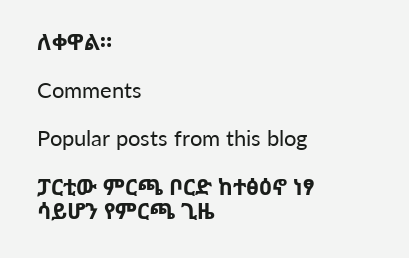ለቀዋል።

Comments

Popular posts from this blog

ፓርቲው ምርጫ ቦርድ ከተፅዕኖ ነፃ ሳይሆን የምርጫ ጊዜ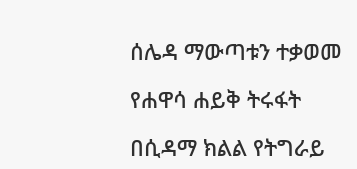ሰሌዳ ማውጣቱን ተቃወመ

የሐዋሳ ሐይቅ ትሩፋት

በሲዳማ ክልል የትግራይ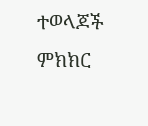ተወላጆች ምክክር